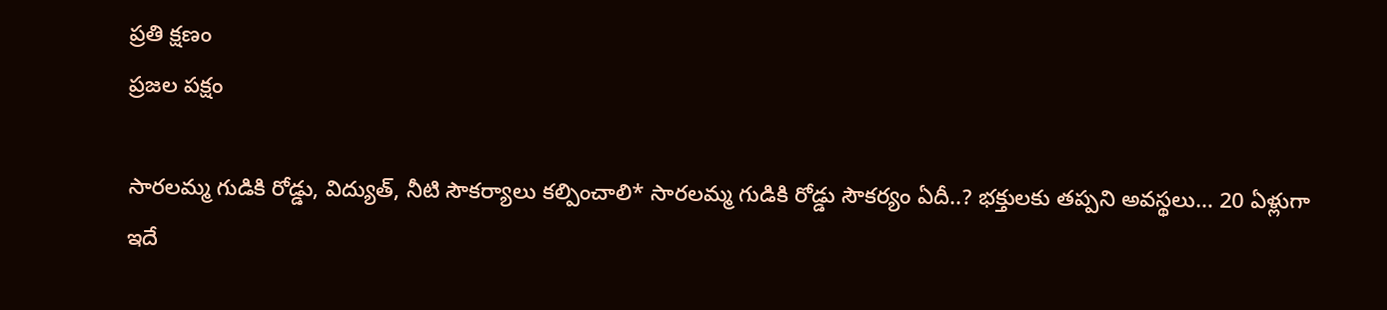ప్రతి క్షణం
ప్రజల పక్షం

సారలమ్మ గుడికి రోడ్డు, విద్యుత్, నీటి సౌకర్యాలు కల్పించాలి* సారలమ్మ గుడికి రోడ్డు సౌకర్యం ఏదీ..? భక్తులకు తప్పని అవస్థలు… 20 ఏళ్లుగా ఇదే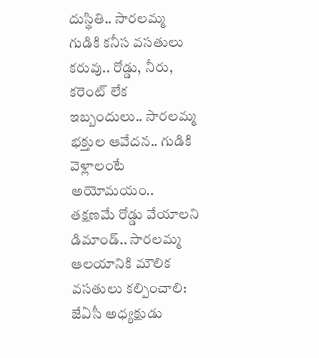దుస్థితి.. సారలమ్మ గుడికి కనీస వసతులు కరువు.. రోడ్డు, నీరు, కరెంట్ లేక ఇబ్బందులు.. సారలమ్మ భక్తుల ఆవేదన.. గుడికి వెళ్లాలంటే అయోమయం.. తక్షణమే రోడ్డు వేయాలని డిమాండ్.. సారలమ్మ ఆలయానికి మౌలిక వసతులు కల్పించాలి: జేఏసీ అధ్యక్షుడు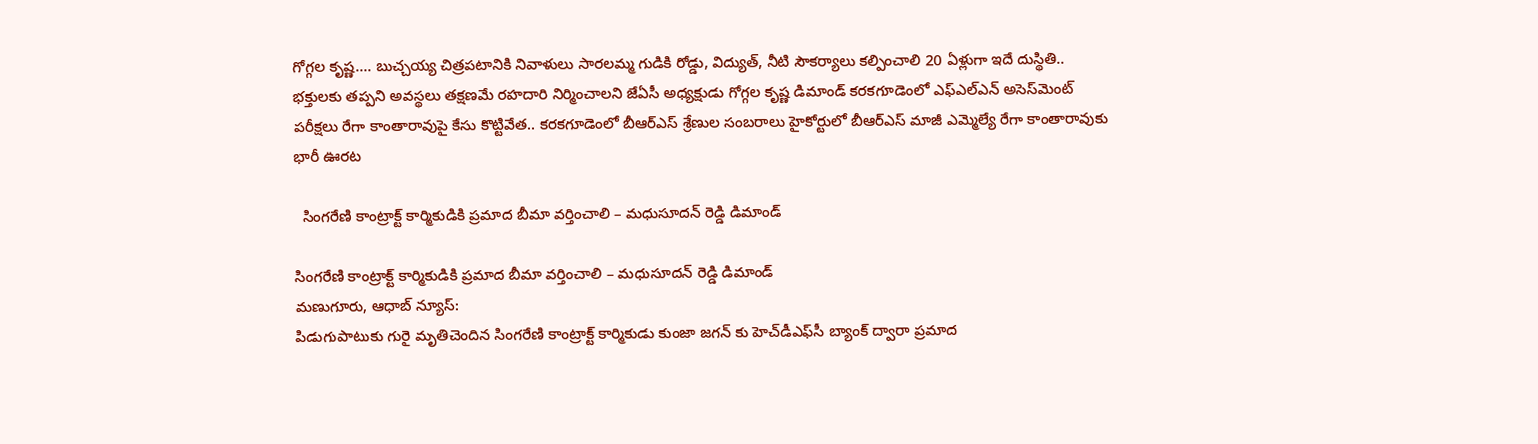గోగ్గల కృష్ణ…. బుచ్చయ్య చిత్రపటానికి నివాళులు సారలమ్మ గుడికి రోడ్డు, విద్యుత్, నీటి సౌకర్యాలు కల్పించాలి 20 ఏళ్లుగా ఇదే దుస్థితి.. భక్తులకు తప్పని అవస్థలు తక్షణమే రహదారి నిర్మించాలని జేఏసీ అధ్యక్షుడు గోగ్గల కృష్ణ డిమాండ్ కరకగూడెంలో ఎఫ్‌ఎల్‌ఎన్ అసెస్‌మెంట్ పరీక్షలు రేగా కాంతారావుపై కేసు కొట్టివేత.. కరకగూడెంలో బీఆర్ఎస్ శ్రేణుల సంబరాలు హైకోర్టులో బీఆర్ఎస్ మాజీ ఎమ్మెల్యే రేగా కాంతారావుకు భారీ ఊరట

  సింగరేణి కాంట్రాక్ట్ కార్మికుడికి ప్రమాద బీమా వర్తించాలి – మధుసూదన్ రెడ్డి డిమాండ్

సింగరేణి కాంట్రాక్ట్ కార్మికుడికి ప్రమాద బీమా వర్తించాలి – మధుసూదన్ రెడ్డి డిమాండ్
మణుగూరు, ఆధాబ్ న్యూస్:
పిడుగుపాటుకు గురై మృతిచెందిన సింగరేణి కాంట్రాక్ట్ కార్మికుడు కుంజా జగన్ కు హెచ్‌డీఎఫ్‌సీ బ్యాంక్ ద్వారా ప్రమాద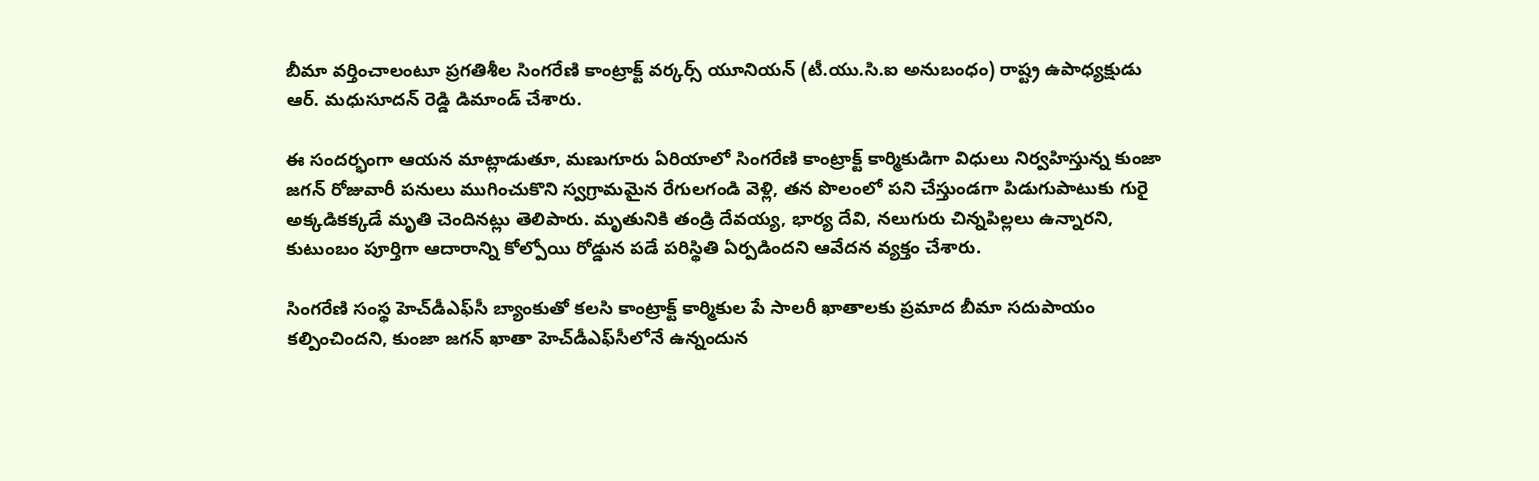బీమా వర్తించాలంటూ ప్రగతిశీల సింగరేణి కాంట్రాక్ట్ వర్కర్స్ యూనియన్ (టీ.యు.సి.ఐ అనుబంధం) రాష్ట్ర ఉపాధ్యక్షుడు ఆర్. మధుసూదన్ రెడ్డి డిమాండ్ చేశారు.

ఈ సందర్భంగా ఆయన మాట్లాడుతూ, మణుగూరు ఏరియాలో సింగరేణి కాంట్రాక్ట్ కార్మికుడిగా విధులు నిర్వహిస్తున్న కుంజా జగన్ రోజువారీ పనులు ముగించుకొని స్వగ్రామమైన రేగులగండి వెళ్లి, తన పొలంలో పని చేస్తుండగా పిడుగుపాటుకు గురై అక్కడికక్కడే మృతి చెందినట్లు తెలిపారు. మృతునికి తండ్రి దేవయ్య, భార్య దేవి, నలుగురు చిన్నపిల్లలు ఉన్నారని, కుటుంబం పూర్తిగా ఆదారాన్ని కోల్పోయి రోడ్డున పడే పరిస్థితి ఏర్పడిందని ఆవేదన వ్యక్తం చేశారు.

సింగరేణి సంస్థ హెచ్‌డీఎఫ్‌సీ బ్యాంకుతో కలసి కాంట్రాక్ట్ కార్మికుల పే సాలరీ ఖాతాలకు ప్రమాద బీమా సదుపాయం కల్పించిందని, కుంజా జగన్ ఖాతా హెచ్‌డీఎఫ్‌సీలోనే ఉన్నందున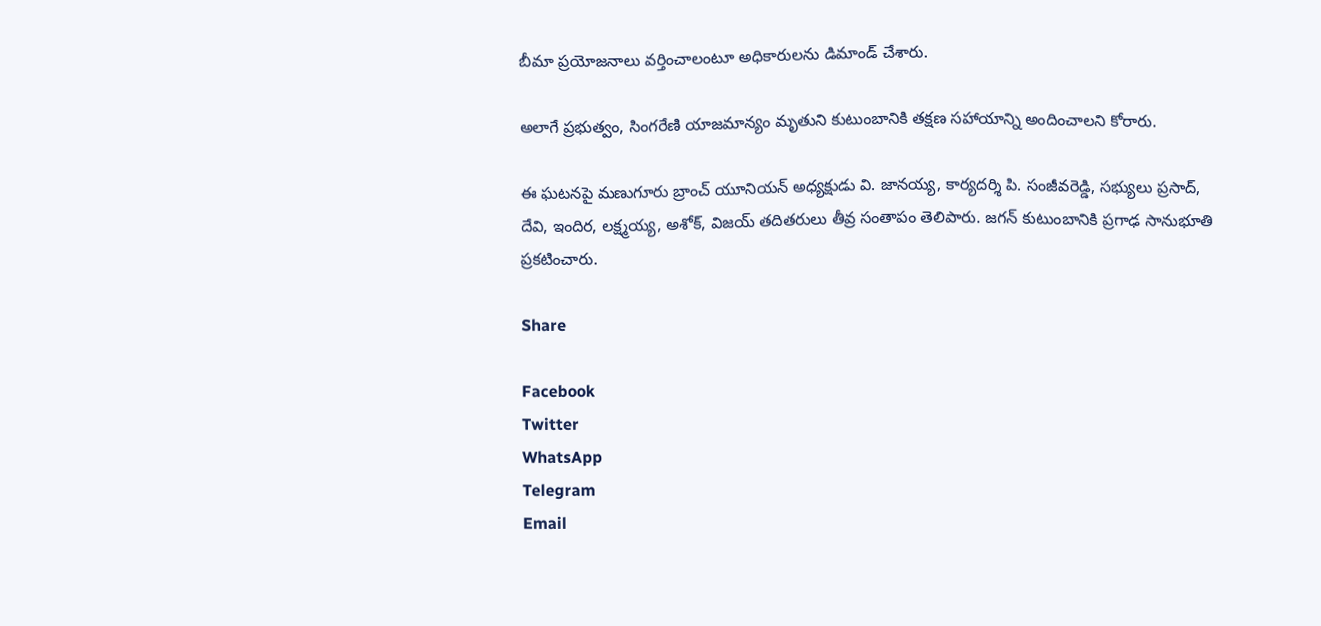బీమా ప్రయోజనాలు వర్తించాలంటూ అధికారులను డిమాండ్ చేశారు.

అలాగే ప్రభుత్వం, సింగరేణి యాజమాన్యం మృతుని కుటుంబానికి తక్షణ సహాయాన్ని అందించాలని కోరారు.

ఈ ఘటనపై మణుగూరు బ్రాంచ్ యూనియన్ అధ్యక్షుడు వి. జానయ్య, కార్యదర్శి పి. సంజీవరెడ్డి, సభ్యులు ప్రసాద్, దేవి, ఇందిర, లక్ష్మయ్య, అశోక్, విజయ్ తదితరులు తీవ్ర సంతాపం తెలిపారు. జగన్ కుటుంబానికి ప్రగాఢ సానుభూతి ప్రకటించారు.

Share

Facebook
Twitter
WhatsApp
Telegram
Email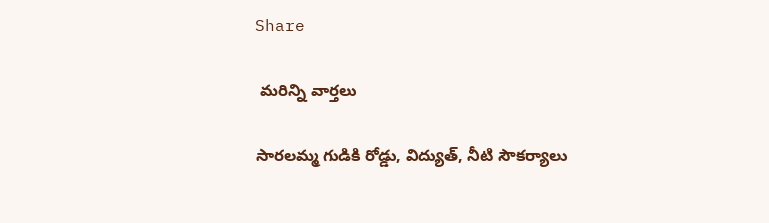Share

 మరిన్ని వార్తలు

సారలమ్మ గుడికి రోడ్డు, విద్యుత్, నీటి సౌకర్యాలు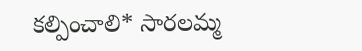కల్పించాలి* సారలమ్మ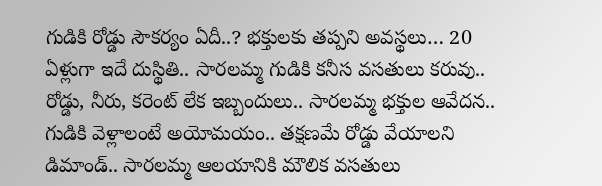గుడికి రోడ్డు సౌకర్యం ఏదీ..? భక్తులకు తప్పని అవస్థలు… 20 ఏళ్లుగా ఇదే దుస్థితి.. సారలమ్మ గుడికి కనీస వసతులు కరువు.. రోడ్డు, నీరు, కరెంట్ లేక ఇబ్బందులు.. సారలమ్మ భక్తుల ఆవేదన.. గుడికి వెళ్లాలంటే అయోమయం.. తక్షణమే రోడ్డు వేయాలని డిమాండ్.. సారలమ్మ ఆలయానికి మౌలిక వసతులు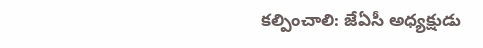కల్పించాలి: జేఏసీ అధ్యక్షుడు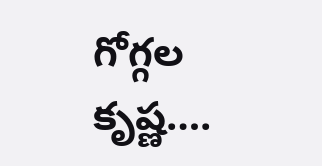గోగ్గల కృష్ణ….